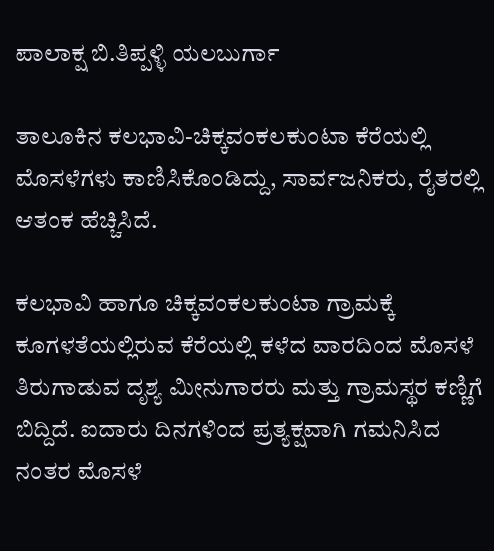ಪಾಲಾಕ್ಷ ಬಿ.ತಿಪ್ಪಳ್ಳಿ ಯಲಬುರ್ಗಾ

ತಾಲೂಕಿನ ಕಲಭಾವಿ-ಚಿಕ್ಕವಂಕಲಕುಂಟಾ ಕೆರೆಯಲ್ಲಿ ಮೊಸಳೆಗಳು ಕಾಣಿಸಿಕೊಂಡಿದ್ದು, ಸಾರ್ವಜನಿಕರು, ರೈತರಲ್ಲಿ ಆತಂಕ ಹೆಚ್ಚಿಸಿದೆ.

ಕಲಭಾವಿ ಹಾಗೂ ಚಿಕ್ಕವಂಕಲಕುಂಟಾ ಗ್ರಾಮಕ್ಕೆ ಕೂಗಳತೆಯಲ್ಲಿರುವ ಕೆರೆಯಲ್ಲಿ ಕಳೆದ ವಾರದಿಂದ ಮೊಸಳೆ ತಿರುಗಾಡುವ ದೃಶ್ಯ ಮೀನುಗಾರರು ಮತ್ತು ಗ್ರಾಮಸ್ಥರ ಕಣ್ಣಿಗೆ ಬಿದ್ದಿದೆ. ಐದಾರು ದಿನಗಳಿಂದ ಪ್ರತ್ಯಕ್ಷವಾಗಿ ಗಮನಿಸಿದ ನಂತರ ಮೊಸಳೆ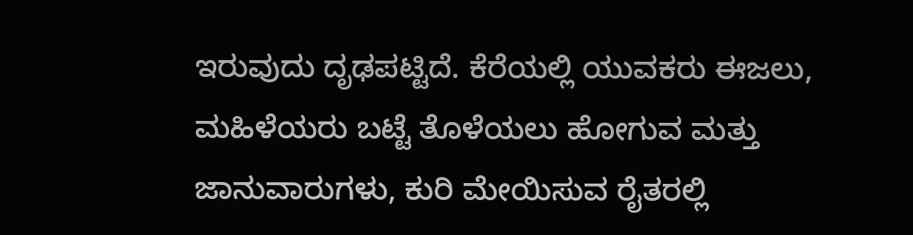ಇರುವುದು ದೃಢಪಟ್ಟಿದೆ. ಕೆರೆಯಲ್ಲಿ ಯುವಕರು ಈಜಲು, ಮಹಿಳೆಯರು ಬಟ್ಟೆ ತೊಳೆಯಲು ಹೋಗುವ ಮತ್ತು ಜಾನುವಾರುಗಳು, ಕುರಿ ಮೇಯಿಸುವ ರೈತರಲ್ಲಿ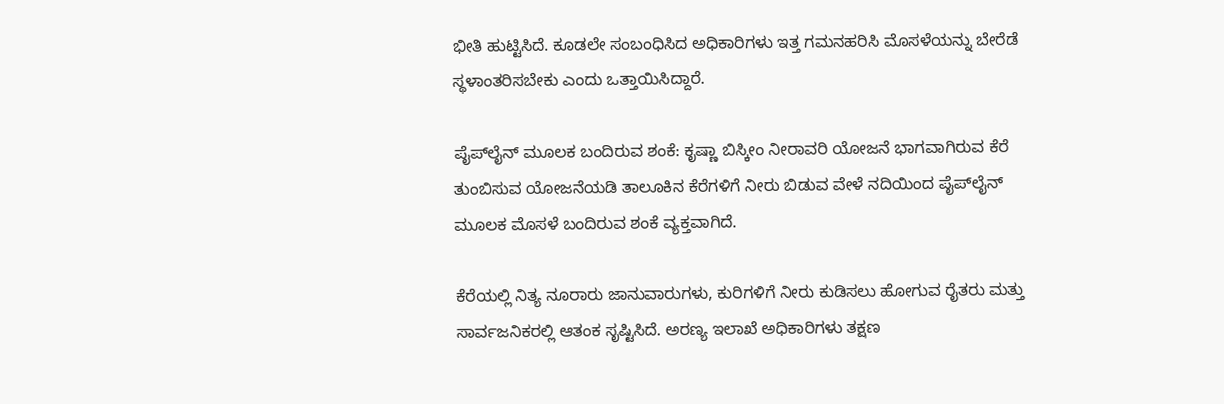ಭೀತಿ ಹುಟ್ಟಿಸಿದೆ‌‌. ಕೂಡಲೇ ಸಂಬಂಧಿಸಿದ ಅಧಿಕಾರಿಗಳು ಇತ್ತ ಗಮನಹರಿಸಿ ಮೊಸಳೆಯನ್ನು ಬೇರೆಡೆ ಸ್ಥಳಾಂತರಿಸಬೇಕು ಎಂದು ಒತ್ತಾಯಿಸಿದ್ದಾರೆ.

ಪೈಪ್‌ಲೈನ್ ಮೂಲಕ ಬಂದಿರುವ ಶಂಕೆ: ಕೃಷ್ಣಾ ಬಿಸ್ಕೀಂ ನೀರಾವರಿ ಯೋಜನೆ ಭಾಗವಾಗಿರುವ ಕೆರೆ ತುಂಬಿಸುವ ಯೋಜನೆಯಡಿ ತಾಲೂಕಿನ ಕೆರೆಗಳಿಗೆ ನೀರು ಬಿಡುವ ವೇಳೆ ನದಿಯಿಂದ ಪೈಪ್‌ಲೈನ್ ಮೂಲಕ ಮೊಸಳೆ ಬಂದಿರುವ ಶಂಕೆ ವ್ಯಕ್ತವಾಗಿದೆ.

ಕೆರೆಯಲ್ಲಿ ನಿತ್ಯ ನೂರಾರು ಜಾನುವಾರುಗಳು, ಕುರಿಗಳಿಗೆ ನೀರು ಕುಡಿಸಲು ಹೋಗುವ ರೈತರು ಮತ್ತು ಸಾರ್ವಜನಿಕರಲ್ಲಿ ಆತಂಕ ಸೃಷ್ಟಿಸಿದೆ. ಅರಣ್ಯ ಇಲಾಖೆ ಅಧಿಕಾರಿಗಳು ತಕ್ಷಣ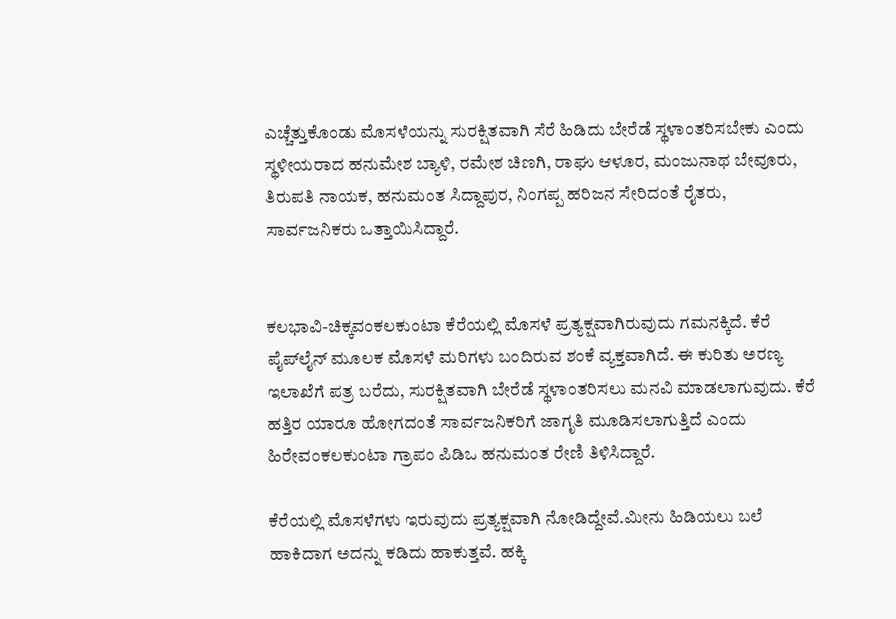ಎಚ್ಚೆತ್ತುಕೊಂಡು ಮೊಸಳೆಯನ್ನು ಸುರಕ್ಷಿತವಾಗಿ ಸೆರೆ ಹಿಡಿದು ಬೇರೆಡೆ ಸ್ಥಳಾಂತರಿಸಬೇಕು ಎಂದು ಸ್ಥಳೀಯರಾದ ಹನುಮೇಶ ಬ್ಯಾಳಿ, ರಮೇಶ ಚಿಣಗಿ, ರಾಘು ಆಳೂರ, ಮಂಜುನಾಥ ಬೇವೂರು, ತಿರುಪತಿ ನಾಯಕ, ಹನುಮಂತ ಸಿದ್ದಾಪುರ, ನಿಂಗಪ್ಪ ಹರಿಜನ ಸೇರಿದಂತೆ ರೈತರು, ಸಾರ್ವಜನಿಕರು ಒತ್ತಾಯಿಸಿದ್ದಾರೆ.


ಕಲಭಾವಿ-ಚಿಕ್ಕವಂಕಲಕುಂಟಾ ಕೆರೆಯಲ್ಲಿ ಮೊಸಳೆ ಪ್ರತ್ಯಕ್ಷವಾಗಿರುವುದು ಗಮನಕ್ಕಿದೆ. ಕೆರೆ ಪೈಪ್‌ಲೈನ್ ಮೂಲಕ ಮೊಸಳೆ ಮರಿಗಳು ಬಂದಿರುವ ಶಂಕೆ ವ್ಯಕ್ತವಾಗಿದೆ. ಈ ಕುರಿತು ಅರಣ್ಯ ಇಲಾಖೆಗೆ ಪತ್ರ ಬರೆದು, ಸುರಕ್ಷಿತವಾಗಿ ಬೇರೆಡೆ ಸ್ಥಳಾಂತರಿಸಲು ಮನವಿ ಮಾಡಲಾಗುವುದು. ಕೆರೆ ಹತ್ತಿರ ಯಾರೂ ಹೋಗದಂತೆ ಸಾರ್ವಜನಿಕರಿಗೆ ಜಾಗೃತಿ ಮೂಡಿಸಲಾಗುತ್ತಿದೆ ಎಂದು ಹಿರೇವಂಕಲಕುಂಟಾ ಗ್ರಾಪಂ ಪಿಡಿಒ ಹನುಮಂತ ರೇಣಿ ತಿಳಿಸಿದ್ದಾರೆ.

ಕೆರೆಯಲ್ಲಿ ಮೊಸಳೆಗಳು ಇರುವುದು ಪ್ರತ್ಯಕ್ಷವಾಗಿ ನೋಡಿದ್ದೇವೆ.ಮೀನು ಹಿಡಿಯಲು ಬಲೆ ಹಾಕಿದಾಗ ಅದನ್ನು ಕಡಿದು ಹಾಕುತ್ತವೆ. ಹಕ್ಕಿ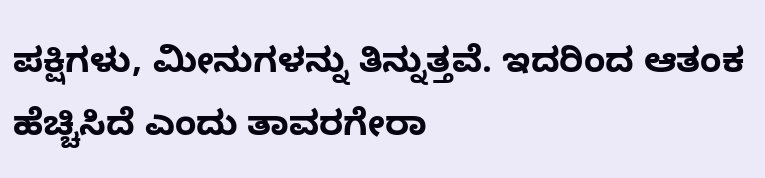ಪಕ್ಷಿಗಳು, ಮೀನುಗಳನ್ನು ತಿನ್ನುತ್ತವೆ‌. ಇದರಿಂದ ಆತಂಕ ಹೆಚ್ಚಿಸಿದೆ ಎಂದು ತಾವರಗೇರಾ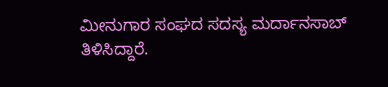ಮೀನುಗಾರ ಸಂಘದ ಸದಸ್ಯ ಮರ್ದಾನಸಾಬ್ ತಿಳಿಸಿದ್ದಾರೆ.